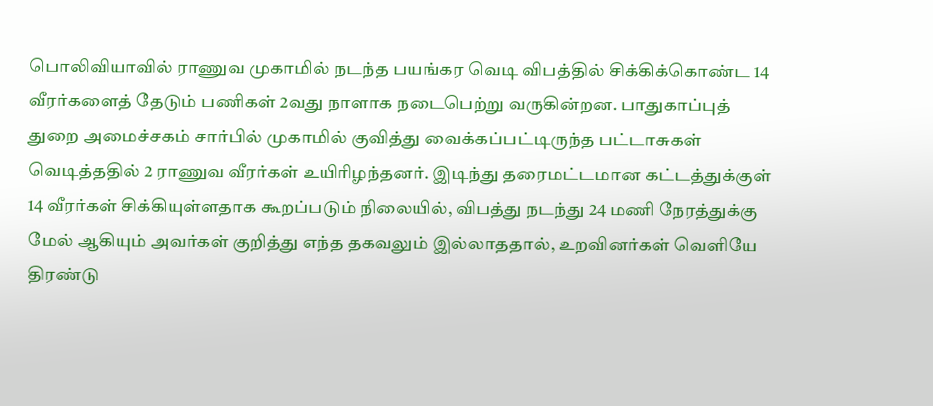பொலிவியாவில் ராணுவ முகாமில் நடந்த பயங்கர வெடி விபத்தில் சிக்கிக்கொண்ட 14 வீரர்களைத் தேடும் பணிகள் 2வது நாளாக நடைபெற்று வருகின்றன. பாதுகாப்புத் துறை அமைச்சகம் சார்பில் முகாமில் குவித்து வைக்கப்பட்டிருந்த பட்டாசுகள் வெடித்ததில் 2 ராணுவ வீரர்கள் உயிரிழந்தனர். இடிந்து தரைமட்டமான கட்டத்துக்குள் 14 வீரர்கள் சிக்கியுள்ளதாக கூறப்படும் நிலையில், விபத்து நடந்து 24 மணி நேரத்துக்கு மேல் ஆகியும் அவர்கள் குறித்து எந்த தகவலும் இல்லாததால், உறவினர்கள் வெளியே திரண்டு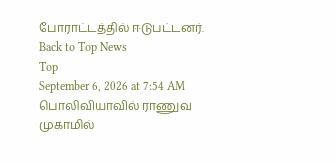போராட்டத்தில் ஈடுபட்டனர்.
Back to Top News
Top
September 6, 2026 at 7:54 AM
பொலிவியாவில் ராணுவ முகாமில்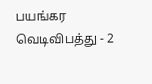பயங்கர வெடிவிபத்து - 2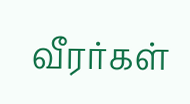வீரர்கள்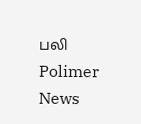பலி
Polimer News